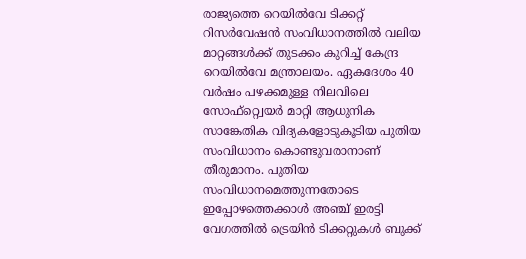രാജ്യത്തെ റെയിൽവേ ടിക്കറ്റ് റിസർവേഷൻ സംവിധാനത്തിൽ വലിയ മാറ്റങ്ങൾക്ക് തുടക്കം കുറിച്ച് കേന്ദ്ര റെയിൽവേ മന്ത്രാലയം. ഏകദേശം 40 വർഷം പഴക്കമുള്ള നിലവിലെ സോഫ്റ്റ്വെയർ മാറ്റി ആധുനിക സാങ്കേതിക വിദ്യകളോടുകൂടിയ പുതിയ സംവിധാനം കൊണ്ടുവരാനാണ് തീരുമാനം. പുതിയ സംവിധാനമെത്തുന്നതോടെ ഇപ്പോഴത്തെക്കാൾ അഞ്ച് ഇരട്ടി വേഗത്തിൽ ട്രെയിൻ ടിക്കറ്റുകൾ ബുക്ക്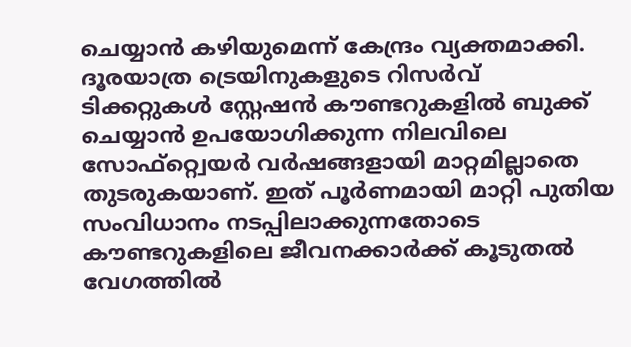ചെയ്യാൻ കഴിയുമെന്ന് കേന്ദ്രം വ്യക്തമാക്കി.
ദൂരയാത്ര ട്രെയിനുകളുടെ റിസർവ് ടിക്കറ്റുകൾ സ്റ്റേഷൻ കൗണ്ടറുകളിൽ ബുക്ക് ചെയ്യാൻ ഉപയോഗിക്കുന്ന നിലവിലെ സോഫ്റ്റ്വെയർ വർഷങ്ങളായി മാറ്റമില്ലാതെ തുടരുകയാണ്. ഇത് പൂർണമായി മാറ്റി പുതിയ സംവിധാനം നടപ്പിലാക്കുന്നതോടെ കൗണ്ടറുകളിലെ ജീവനക്കാർക്ക് കൂടുതൽ വേഗത്തിൽ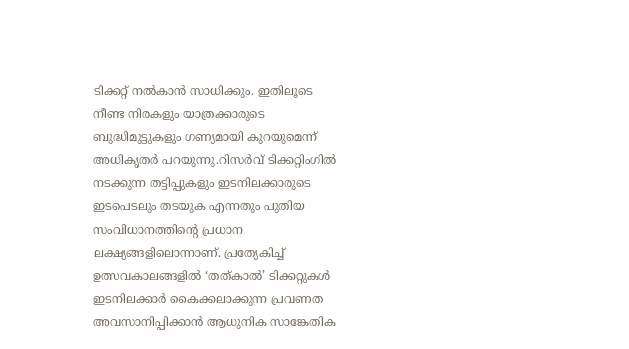ടിക്കറ്റ് നൽകാൻ സാധിക്കും. ഇതിലൂടെ നീണ്ട നിരകളും യാത്രക്കാരുടെ ബുദ്ധിമുട്ടുകളും ഗണ്യമായി കുറയുമെന്ന് അധികൃതർ പറയുന്നു.റിസർവ് ടിക്കറ്റിംഗിൽ നടക്കുന്ന തട്ടിപ്പുകളും ഇടനിലക്കാരുടെ ഇടപെടലും തടയുക എന്നതും പുതിയ സംവിധാനത്തിന്റെ പ്രധാന ലക്ഷ്യങ്ങളിലൊന്നാണ്. പ്രത്യേകിച്ച് ഉത്സവകാലങ്ങളിൽ ‘തത്കാൽ’ ടിക്കറ്റുകൾ ഇടനിലക്കാർ കൈക്കലാക്കുന്ന പ്രവണത അവസാനിപ്പിക്കാൻ ആധുനിക സാങ്കേതിക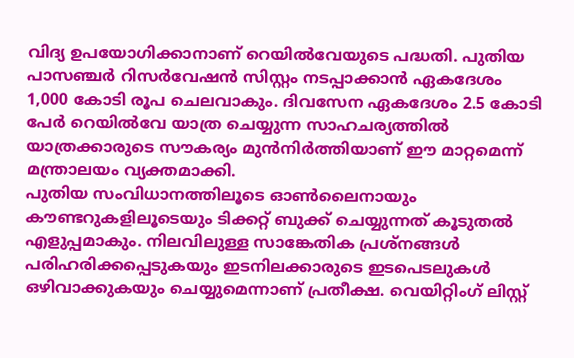വിദ്യ ഉപയോഗിക്കാനാണ് റെയിൽവേയുടെ പദ്ധതി. പുതിയ പാസഞ്ചർ റിസർവേഷൻ സിസ്റ്റം നടപ്പാക്കാൻ ഏകദേശം 1,000 കോടി രൂപ ചെലവാകും. ദിവസേന ഏകദേശം 2.5 കോടി പേർ റെയിൽവേ യാത്ര ചെയ്യുന്ന സാഹചര്യത്തിൽ യാത്രക്കാരുടെ സൗകര്യം മുൻനിർത്തിയാണ് ഈ മാറ്റമെന്ന് മന്ത്രാലയം വ്യക്തമാക്കി.
പുതിയ സംവിധാനത്തിലൂടെ ഓൺലൈനായും കൗണ്ടറുകളിലൂടെയും ടിക്കറ്റ് ബുക്ക് ചെയ്യുന്നത് കൂടുതൽ എളുപ്പമാകും. നിലവിലുള്ള സാങ്കേതിക പ്രശ്നങ്ങൾ പരിഹരിക്കപ്പെടുകയും ഇടനിലക്കാരുടെ ഇടപെടലുകൾ ഒഴിവാക്കുകയും ചെയ്യുമെന്നാണ് പ്രതീക്ഷ. വെയിറ്റിംഗ് ലിസ്റ്റ്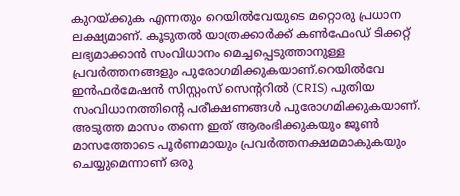കുറയ്ക്കുക എന്നതും റെയിൽവേയുടെ മറ്റൊരു പ്രധാന ലക്ഷ്യമാണ്. കൂടുതൽ യാത്രക്കാർക്ക് കൺഫേംഡ് ടിക്കറ്റ് ലഭ്യമാക്കാൻ സംവിധാനം മെച്ചപ്പെടുത്താനുള്ള പ്രവർത്തനങ്ങളും പുരോഗമിക്കുകയാണ്.റെയിൽവേ ഇൻഫർമേഷൻ സിസ്റ്റംസ് സെന്ററിൽ (CRIS) പുതിയ സംവിധാനത്തിന്റെ പരീക്ഷണങ്ങൾ പുരോഗമിക്കുകയാണ്. അടുത്ത മാസം തന്നെ ഇത് ആരംഭിക്കുകയും ജൂൺ മാസത്തോടെ പൂർണമായും പ്രവർത്തനക്ഷമമാകുകയും ചെയ്യുമെന്നാണ് ഒരു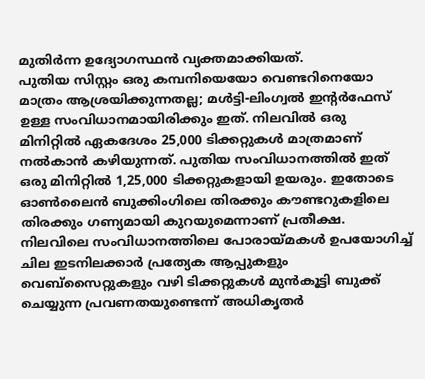മുതിർന്ന ഉദ്യോഗസ്ഥൻ വ്യക്തമാക്കിയത്.
പുതിയ സിസ്റ്റം ഒരു കമ്പനിയെയോ വെണ്ടറിനെയോ മാത്രം ആശ്രയിക്കുന്നതല്ല; മൾട്ടി-ലിംഗ്വൽ ഇന്റർഫേസ് ഉള്ള സംവിധാനമായിരിക്കും ഇത്. നിലവിൽ ഒരു മിനിറ്റിൽ ഏകദേശം 25,000 ടിക്കറ്റുകൾ മാത്രമാണ് നൽകാൻ കഴിയുന്നത്. പുതിയ സംവിധാനത്തിൽ ഇത് ഒരു മിനിറ്റിൽ 1,25,000 ടിക്കറ്റുകളായി ഉയരും. ഇതോടെ ഓൺലൈൻ ബുക്കിംഗിലെ തിരക്കും കൗണ്ടറുകളിലെ തിരക്കും ഗണ്യമായി കുറയുമെന്നാണ് പ്രതീക്ഷ.
നിലവിലെ സംവിധാനത്തിലെ പോരായ്മകൾ ഉപയോഗിച്ച് ചില ഇടനിലക്കാർ പ്രത്യേക ആപ്പുകളും വെബ്സൈറ്റുകളും വഴി ടിക്കറ്റുകൾ മുൻകൂട്ടി ബുക്ക് ചെയ്യുന്ന പ്രവണതയുണ്ടെന്ന് അധികൃതർ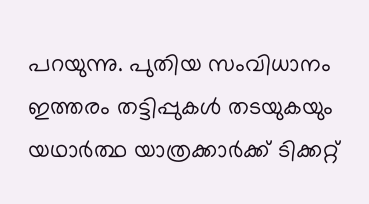പറയുന്നു. പുതിയ സംവിധാനം ഇത്തരം തട്ടിപ്പുകൾ തടയുകയും യഥാർത്ഥ യാത്രക്കാർക്ക് ടിക്കറ്റ്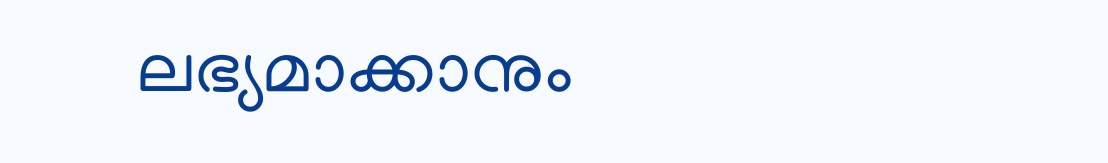ലഭ്യമാക്കാനും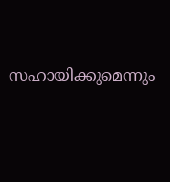സഹായിക്കുമെന്നും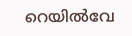റെയിൽവേ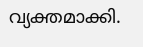വ്യക്തമാക്കി.